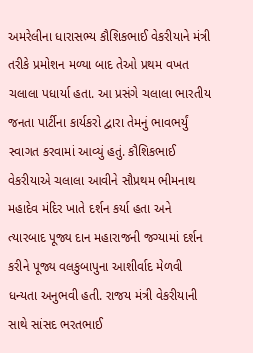અમરેલીના ધારાસભ્ય કૌશિકભાઈ વેકરીયાને મંત્રી તરીકે પ્રમોશન મળ્યા બાદ તેઓ પ્રથમ વખત ચલાલા પધાર્યા હતા. આ પ્રસંગે ચલાલા ભારતીય જનતા પાર્ટીના કાર્યકરો દ્વારા તેમનું ભાવભર્યું સ્વાગત કરવામાં આવ્યું હતું. કૌશિકભાઈ વેકરીયાએ ચલાલા આવીને સૌપ્રથમ ભીમનાથ મહાદેવ મંદિર ખાતે દર્શન કર્યા હતા અને ત્યારબાદ પૂજ્ય દાન મહારાજની જગ્યામાં દર્શન કરીને પૂજ્ય વલકુબાપુના આશીર્વાદ મેળવી ધન્યતા અનુભવી હતી. રાજય મંત્રી વેકરીયાની સાથે સાંસદ ભરતભાઈ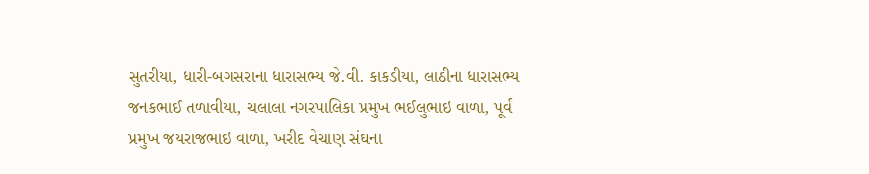સુતરીયા, ધારી-બગસરાના ધારાસભ્ય જે.વી. કાકડીયા, લાઠીના ધારાસભ્ય જનકભાઈ તળાવીયા, ચલાલા નગરપાલિકા પ્રમુખ ભઈલુભાઇ વાળા, પૂર્વ પ્રમુખ જયરાજભાઇ વાળા, ખરીદ વેચાણ સંઘના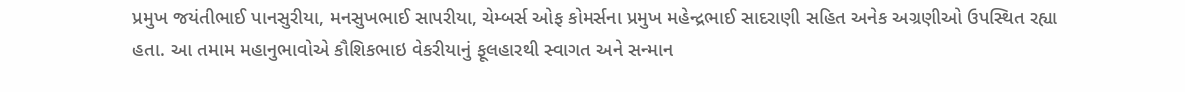પ્રમુખ જયંતીભાઈ પાનસુરીયા, મનસુખભાઈ સાપરીયા, ચેમ્બર્સ ઓફ કોમર્સના પ્રમુખ મહેન્દ્રભાઈ સાદરાણી સહિત અનેક અગ્રણીઓ ઉપસ્થિત રહ્યા હતા. આ તમામ મહાનુભાવોએ કૌશિકભાઇ વેકરીયાનું ફૂલહારથી સ્વાગત અને સન્માન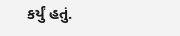કર્યું હતું.